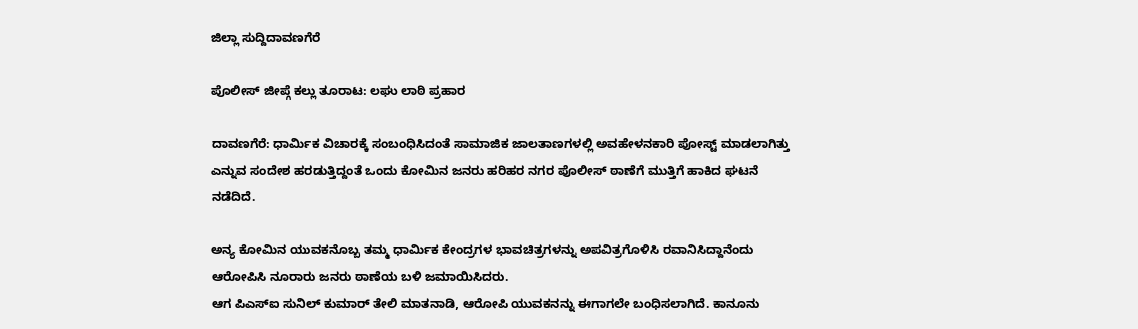ಜಿಲ್ಲಾ ಸುದ್ದಿದಾವಣಗೆರೆ

ಪೊಲೀಸ್ ಜೀಪ್ಗೆ ಕಲ್ಲು ತೂರಾಟ: ಲಘು ಲಾಠಿ ಪ್ರಹಾರ

ದಾವಣಗೆರೆ: ಧಾರ್ಮಿಕ ವಿಚಾರಕ್ಕೆ ಸಂಬಂಧಿಸಿದಂತೆ ಸಾಮಾಜಿಕ ಜಾಲತಾಣಗಳಲ್ಲಿ ಅವಹೇಳನಕಾರಿ ಪೋಸ್ಟ್ ಮಾಡಲಾಗಿತ್ತು ಎನ್ನುವ ಸಂದೇಶ ಹರಡುತ್ತಿದ್ದಂತೆ ಒಂದು ಕೋಮಿನ ಜನರು ಹರಿಹರ ನಗರ ಪೊಲೀಸ್ ಠಾಣೆಗೆ ಮುತ್ತಿಗೆ ಹಾಕಿದ ಘಟನೆ ನಡೆದಿದೆ.

ಅನ್ಯ ಕೋಮಿನ ಯುವಕನೊಬ್ಬ ತಮ್ಮ ಧಾರ್ಮಿಕ ಕೇಂದ್ರಗಳ ಭಾವಚಿತ್ರಗಳನ್ನು ಅಪವಿತ್ರಗೊಳಿಸಿ ರವಾನಿಸಿದ್ದಾನೆಂದು ಆರೋಪಿಸಿ ನೂರಾರು ಜನರು ಠಾಣೆಯ ಬಳಿ ಜಮಾಯಿಸಿದರು.
ಆಗ ಪಿಎಸ್‌ಐ ಸುನಿಲ್ ಕುಮಾರ್ ತೇಲಿ ಮಾತನಾಡಿ, ಆರೋಪಿ ಯುವಕನನ್ನು ಈಗಾಗಲೇ ಬಂಧಿಸಲಾಗಿದೆ. ಕಾನೂನು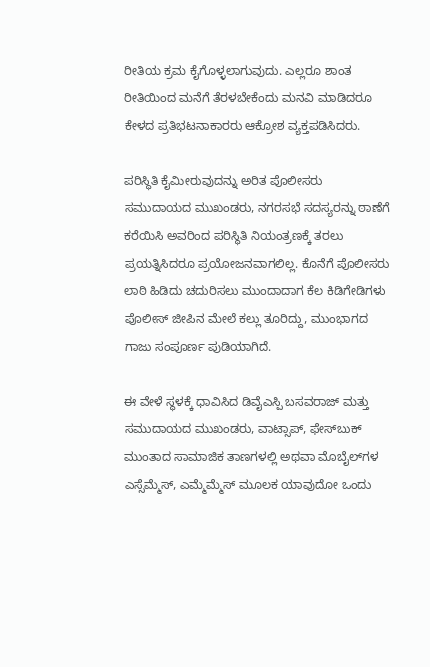ರೀತಿಯ ಕ್ರಮ ಕೈಗೊಳ್ಳಲಾಗುವುದು. ಎಲ್ಲರೂ ಶಾಂತ ರೀತಿಯಿಂದ ಮನೆಗೆ ತೆರಳಬೇಕೆಂದು ಮನವಿ ಮಾಡಿದರೂ ಕೇಳದ ಪ್ರತಿಭಟನಾಕಾರರು ಆಕ್ರೋಶ ವ್ಯಕ್ತಪಡಿಸಿದರು.

ಪರಿಸ್ಥಿತಿ ಕೈಮೀರುವುದನ್ನು ಅರಿತ ಪೊಲೀಸರು ಸಮುದಾಯದ ಮುಖಂಡರು, ನಗರಸಭೆ ಸದಸ್ಯರನ್ನು ಠಾಣೆಗೆ ಕರೆಯಿಸಿ ಅವರಿಂದ ಪರಿಸ್ಥಿತಿ ನಿಯಂತ್ರಣಕ್ಕೆ ತರಲು ಪ್ರಯತ್ನಿಸಿದರೂ ಪ್ರಯೋಜನವಾಗಲಿಲ್ಲ. ಕೊನೆಗೆ ಪೊಲೀಸರು ಲಾಠಿ ಹಿಡಿದು ಚದುರಿಸಲು ಮುಂದಾದಾಗ ಕೆಲ ಕಿಡಿಗೇಡಿಗಳು ಪೊಲೀಸ್ ಜೀಪಿನ ಮೇಲೆ ಕಲ್ಲು ತೂರಿದ್ದು, ಮುಂಭಾಗದ ಗಾಜು ಸಂಪೂರ್ಣ ಪುಡಿಯಾಗಿದೆ.

ಈ ವೇಳೆ ಸ್ಥಳಕ್ಕೆ ಧಾವಿಸಿದ ಡಿವೈಎಸ್ಪಿ ಬಸವರಾಜ್ ಮತ್ತು ಸಮುದಾಯದ ಮುಖಂಡರು, ವಾಟ್ಸಾಪ್, ಫೇಸ್‌ಬುಕ್ ಮುಂತಾದ ಸಾಮಾಜಿಕ ತಾಣಗಳಲ್ಲಿ ಅಥವಾ ಮೊಬೈಲ್‌ಗಳ ಎಸ್ಸೆಮ್ಮೆಸ್, ಎಮ್ಮೆಮ್ಮೆಸ್ ಮೂಲಕ ಯಾವುದೋ ಒಂದು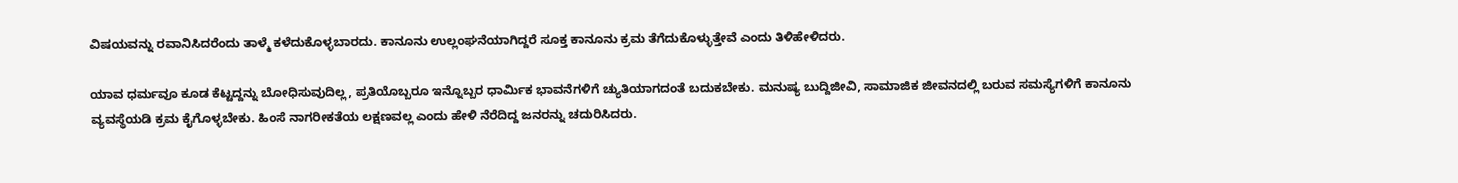ವಿಷಯವನ್ನು ರವಾನಿಸಿದರೆಂದು ತಾಳ್ಮೆ ಕಳೆದುಕೊಳ್ಳಬಾರದು. ಕಾನೂನು ಉಲ್ಲಂಘನೆಯಾಗಿದ್ದರೆ ಸೂಕ್ತ ಕಾನೂನು ಕ್ರಮ ತೆಗೆದುಕೊಳ್ಳುತ್ತೇವೆ ಎಂದು ತಿಳಿಹೇಳಿದರು.

ಯಾವ ಧರ್ಮವೂ ಕೂಡ ಕೆಟ್ಟದ್ದನ್ನು ಬೋಧಿಸುವುದಿಲ್ಲ, ಪ್ರತಿಯೊಬ್ಬರೂ ಇನ್ನೊಬ್ಬರ ಧಾರ್ಮಿಕ ಭಾವನೆಗಳಿಗೆ ಚ್ಯುತಿಯಾಗದಂತೆ ಬದುಕಬೇಕು. ಮನುಷ್ಯ ಬುದ್ದಿಜೀವಿ, ಸಾಮಾಜಿಕ ಜೀವನದಲ್ಲಿ ಬರುವ ಸಮಸ್ಯೆಗಳಿಗೆ ಕಾನೂನು ವ್ಯವಸ್ಥೆಯಡಿ ಕ್ರಮ ಕೈಗೊಳ್ಳಬೇಕು. ಹಿಂಸೆ ನಾಗರೀಕತೆಯ ಲಕ್ಷಣವಲ್ಲ ಎಂದು ಹೇಳಿ ನೆರೆದಿದ್ದ ಜನರನ್ನು ಚದುರಿಸಿದರು.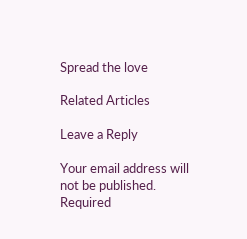Spread the love

Related Articles

Leave a Reply

Your email address will not be published. Required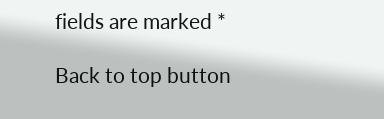fields are marked *

Back to top button